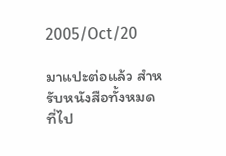2005/Oct/20

มาแปะต่อแล้ว สำหรับหนังสือทั้งหมดที่ไป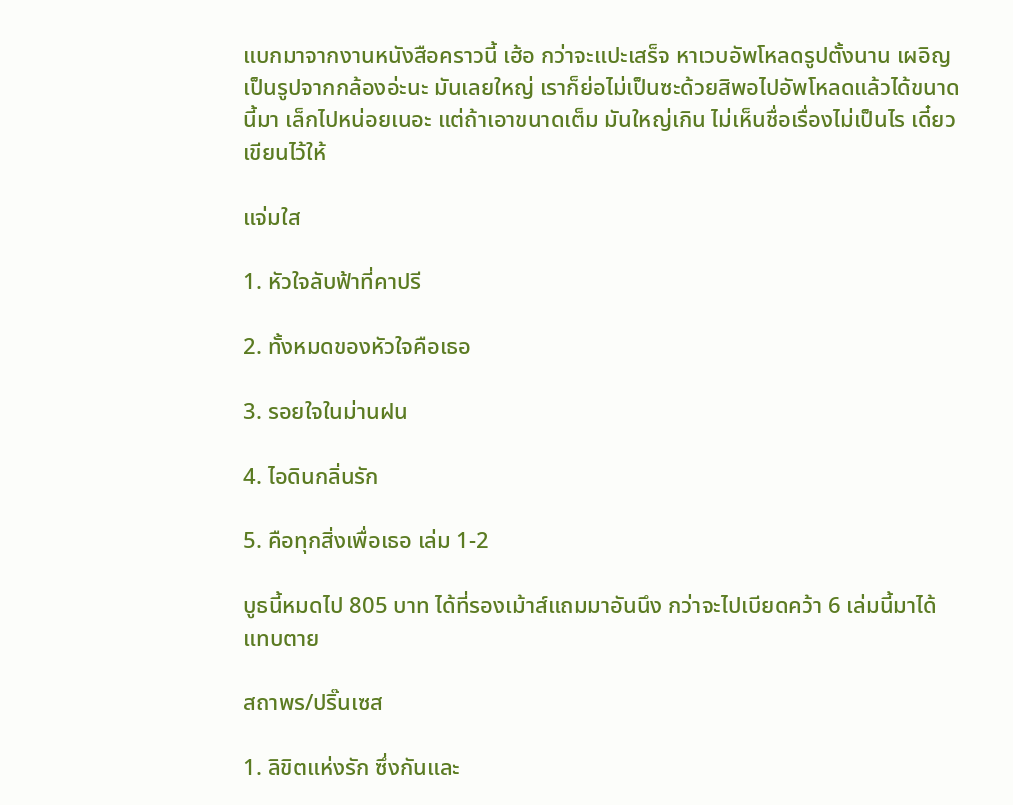แบกมาจากงานหนังสือคราวนี้ เฮ้อ กว่าจะแปะเสร็จ หาเวบอัพโหลดรูปตั้งนาน เผอิญเป็นรูปจากกล้องอ่ะนะ มันเลยใหญ่ เราก็ย่อไม่เป็นซะด้วยสิพอไปอัพโหลดแล้วได้ขนาดนี้มา เล็กไปหน่อยเนอะ แต่ถ้าเอาขนาดเต็ม มันใหญ่เกิน ไม่เห็นชื่อเรื่องไม่เป็นไร เดี๋ยวเขียนไว้ให้

แจ่มใส

1. หัวใจลับฟ้าที่คาปรี

2. ทั้งหมดของหัวใจคือเธอ

3. รอยใจในม่านฝน

4. ไอดินกลิ่นรัก

5. คือทุกสิ่งเพื่อเธอ เล่ม 1-2

บูธนี้หมดไป 805 บาท ได้ที่รองเม้าส์แถมมาอันนึง กว่าจะไปเบียดคว้า 6 เล่มนี้มาได้ แทบตาย

สถาพร/ปริ๊นเซส

1. ลิขิตแห่งรัก ซึ่งกันและ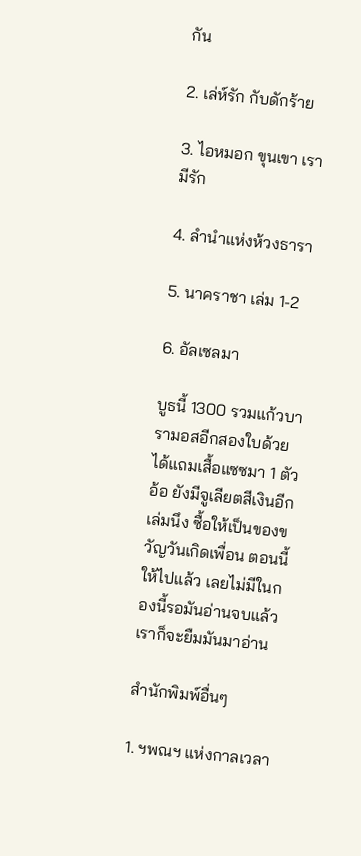กัน

2. เล่ห์รัก กับดักร้าย

3. ไอหมอก ขุนเขา เรามีรัก

4. ลำนำแห่งห้วงธารา

5. นาคราชา เล่ม 1-2

6. อัลเซลมา

บูธนี้ 1300 รวมแก้วบารามอสอีกสองใบด้วย ได้แถมเสื้อแซซมา 1 ตัว อ้อ ยังมีจูเลียตสีเงินอีกเล่มนึง ซื้อให้เป็นของขวัญวันเกิดเพื่อน ตอนนี้ให้ไปแล้ว เลยไม่มีในกองนี้รอมันอ่านจบแล้วเราก็จะยืมมันมาอ่าน

สำนักพิมพ์อื่นๆ

1. ฯพณฯ แห่งกาลเวลา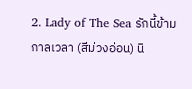2. Lady of The Sea รักนี้ข้ามกาลเวลา (สีม่วงอ่อน) นิ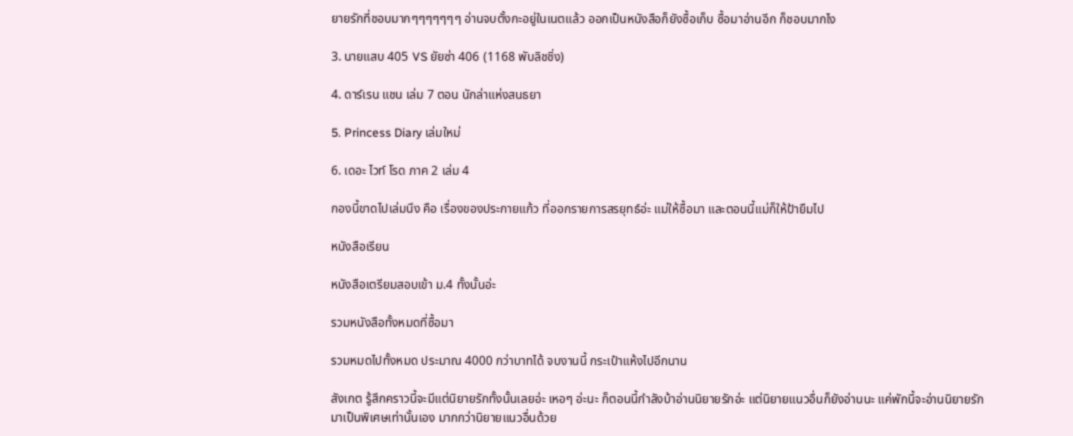ยายรักที่ชอบมากๆๆๆๆๆๆๆ อ่านจบตั้งกะอยู่ในเนตแล้ว ออกเป็นหนังสือก็ยังซื้อเก็บ ซื้อมาอ่านอีก ก็ชอบมากไง

3. นายแสบ 405 VS ยัยซ่า 406 (1168 พับลิชชิ่ง)

4. ดาร์เรน แชน เล่ม 7 ตอน นักล่าแห่งสนธยา

5. Princess Diary เล่มใหม่

6. เดอะ ไวท์ โรด ภาค 2 เล่ม 4

กองนี้ขาดไปเล่มนึง คือ เรื่องของประกายแก้ว ที่ออกรายการสรยุทธ์อ่ะ แม่ให้ซื้อมา และตอนนี้แม่ก็ให้ป้ายืมไป

หนังสือเรียน

หนังสือเตรียมสอบเข้า ม.4 ทั้งนั้นอ่ะ

รวมหนังสือทั้งหมดที่ซื้อมา

รวมหมดไปทั้งหมด ประมาณ 4000 กว่าบาทได้ จบงานนี้ กระเป๋าแห้งไปอีกนาน

สังเกต รู้สึกคราวนี้จะมีแต่นิยายรักทั้งนั้นเลยอ่ะ เหอๆ อ่ะนะ ก็ตอนนี้กำลังบ้าอ่านนิยายรักอ่ะ แต่นิยายแนวอื่นก็ยังอ่านนะ แค่พักนี้จะอ่านนิยายรักมาเป็นพิเศษเท่านั้นเอง มากกว่านิยายแนวอื่นด้วย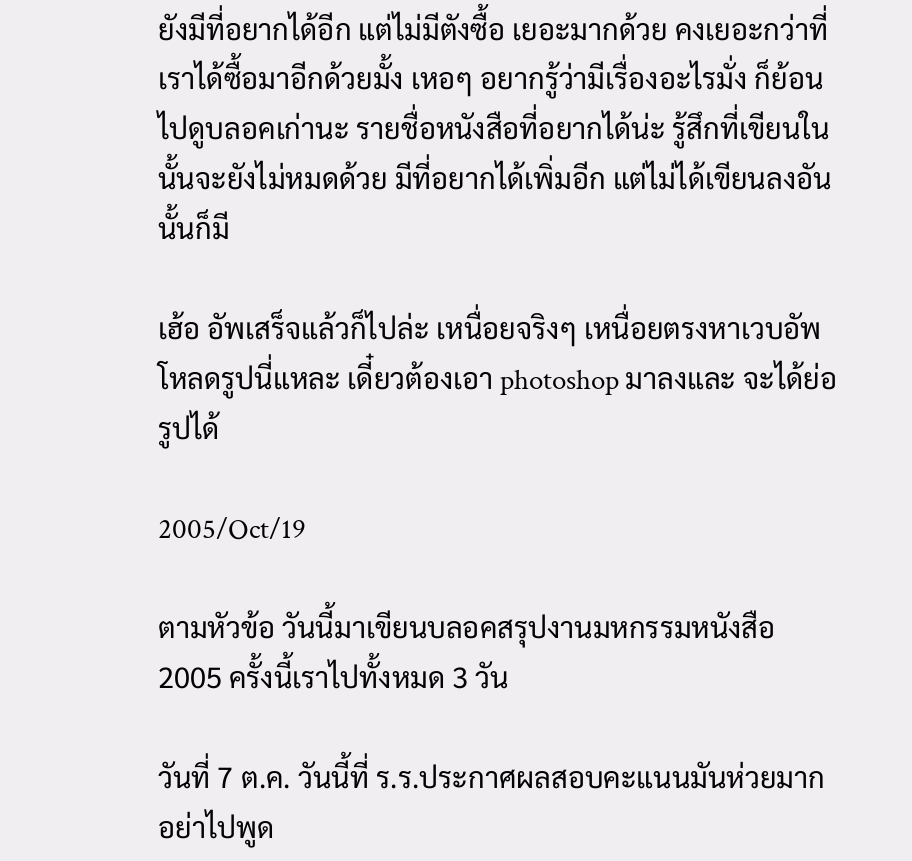ยังมีที่อยากได้อีก แต่ไม่มีตังซื้อ เยอะมากด้วย คงเยอะกว่าที่เราได้ซื้อมาอีกด้วยมั้ง เหอๆ อยากรู้ว่ามีเรื่องอะไรมั่ง ก็ย้อนไปดูบลอคเก่านะ รายชื่อหนังสือที่อยากได้น่ะ รู้สึกที่เขียนในนั้นจะยังไม่หมดด้วย มีที่อยากได้เพิ่มอีก แต่ไม่ได้เขียนลงอันนั้นก็มี

เฮ้อ อัพเสร็จแล้วก็ไปล่ะ เหนื่อยจริงๆ เหนื่อยตรงหาเวบอัพโหลดรูปนี่แหละ เดี๋ยวต้องเอา photoshop มาลงและ จะได้ย่อรูปได้

2005/Oct/19

ตามหัวข้อ วันนี้มาเขียนบลอคสรุปงานมหกรรมหนังสือ 2005 ครั้งนี้เราไปทั้งหมด 3 วัน

วันที่ 7 ต.ค. วันนี้ที่ ร.ร.ประกาศผลสอบคะแนนมันห่วยมาก อย่าไปพูด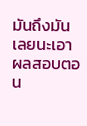มันถึงมันเลยนะเอาผลสอบตอน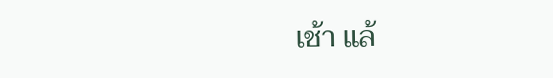เช้า แล้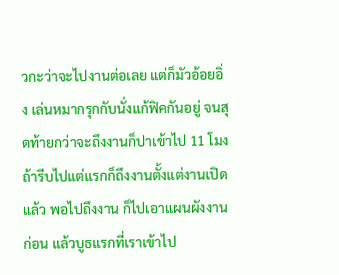วกะว่าจะไปงานต่อเลย แต่ก็มัวอ้อยอิ่ง เล่นหมากรุกกับนั่งแก้ฟิคกันอยู่ จนสุดท้ายกว่าจะถึงงานก็ปาเข้าไป 11 โมง ถ้ารีบไปแต่แรกก็ถึงงานตั้งแต่งานเปิดแล้ว พอไปถึงงาน ก็ไปเอาแผนผังงานก่อน แล้วบูธแรกที่เราเข้าไป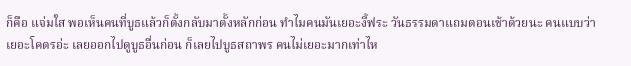ก็คือ แจ่มใส พอเห็นคนที่บูธแล้วก็ตั้งกลับมาตั้งหลักก่อน ทำไมคนมันเยอะงี้ฟระ วันธรรมดาแถมตอนเช้าด้วยนะ คนแบบว่าเยอะโคตรอ่ะ เลยออกไปดูบูธอื่นก่อน ก็เลยไปบูธสถาพร คนไม่เยอะมากเท่าไห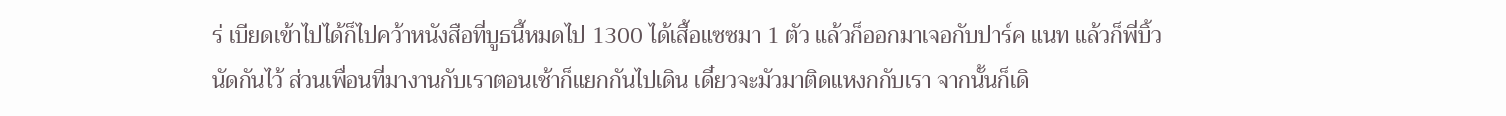ร่ เบียดเข้าไปได้ก็ไปคว้าหนังสือที่บูธนี้หมดไป 1300 ได้เสื้อแซซมา 1 ตัว แล้วก็ออกมาเจอกับปาร์ค แนท แล้วก็พี่บิ้ว นัดกันไว้ ส่วนเพื่อนที่มางานกับเราตอนเช้าก็แยกกันไปเดิน เดี๋ยวจะมัวมาติดแหงกกับเรา จากนั้นก็เดิ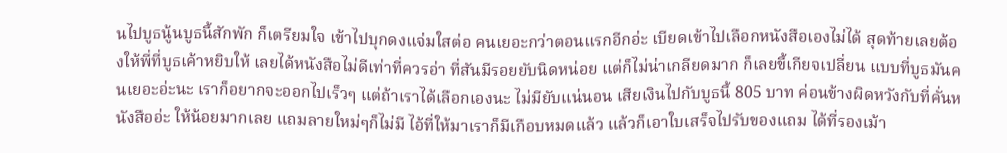นไปบูธนู้นบูธนี้สักพัก ก็เตรียมใจ เข้าไปบุกดงแจ่มใสต่อ คนเยอะกว่าตอนแรกอีกอ่ะ เบียดเข้าไปเลือกหนังสือเองไม่ได้ สุดท้ายเลยต้องให้พี่ที่บูธเค้าหยิบให้ เลยได้หนังสือไม่ดีเท่าที่ควรอ่า ที่สันมีรอยยับนิดหน่อย แต่ก็ไม่น่าเกลียดมาก ก็เลยขี้เกียจเปลี่ยน แบบที่บูธมันคนเยอะอ่ะนะ เราก็อยากจะออกไปเร็วๆ แต่ถ้าเราได้เลือกเองนะ ไม่มียับแน่นอน เสียเงินไปกับบูธนี้ 805 บาท ค่อนข้างผิดหวังกับที่คั่นหนังสืออ่ะ ให้น้อยมากเลย แถมลายใหม่ๆก็ไม่มี ไอ้ที่ให้มาเราก็มีเกือบหมดแล้ว แล้วก็เอาใบเสร็จไปรับของแถม ได้ที่รองเม้า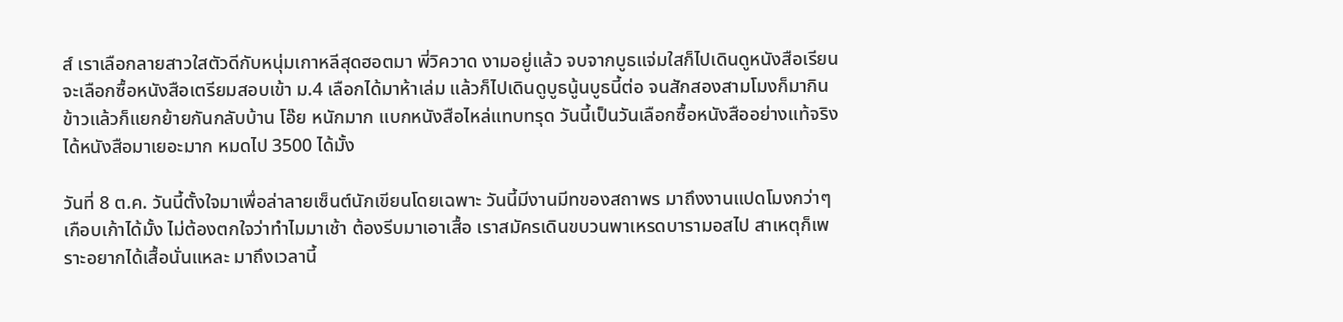ส์ เราเลือกลายสาวใสตัวดีกับหนุ่มเกาหลีสุดฮอตมา พี่วิควาด งามอยู่แล้ว จบจากบูธแจ่มใสก็ไปเดินดูหนังสือเรียน จะเลือกซื้อหนังสือเตรียมสอบเข้า ม.4 เลือกได้มาห้าเล่ม แล้วก็ไปเดินดูบูธนู้นบูธนี้ต่อ จนสักสองสามโมงก็มากินข้าวแล้วก็แยกย้ายกันกลับบ้าน โอ๊ย หนักมาก แบกหนังสือไหล่แทบทรุด วันนี้เป็นวันเลือกซื้อหนังสืออย่างแท้จริง ได้หนังสือมาเยอะมาก หมดไป 3500 ได้มั้ง

วันที่ 8 ต.ค. วันนี้ตั้งใจมาเพื่อล่าลายเซ็นต์นักเขียนโดยเฉพาะ วันนี้มีงานมีทของสถาพร มาถึงงานแปดโมงกว่าๆเกือบเก้าได้มั้ง ไม่ต้องตกใจว่าทำไมมาเช้า ต้องรีบมาเอาเสื้อ เราสมัครเดินขบวนพาเหรดบารามอสไป สาเหตุก็เพราะอยากได้เสื้อนั่นแหละ มาถึงเวลานี้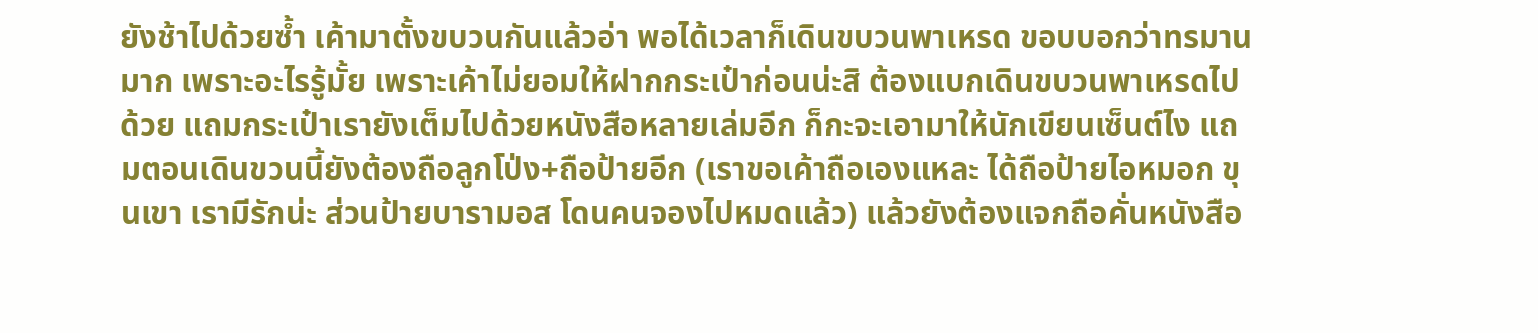ยังช้าไปด้วยซ้ำ เค้ามาตั้งขบวนกันแล้วอ่า พอได้เวลาก็เดินขบวนพาเหรด ขอบบอกว่าทรมานมาก เพราะอะไรรู้มั้ย เพราะเค้าไม่ยอมให้ฝากกระเป๋าก่อนน่ะสิ ต้องแบกเดินขบวนพาเหรดไปด้วย แถมกระเป๋าเรายังเต็มไปด้วยหนังสือหลายเล่มอีก ก็กะจะเอามาให้นักเขียนเซ็นต์ไง แถมตอนเดินขวนนี้ยังต้องถือลูกโป่ง+ถือป้ายอีก (เราขอเค้าถือเองแหละ ได้ถือป้ายไอหมอก ขุนเขา เรามีรักน่ะ ส่วนป้ายบารามอส โดนคนจองไปหมดแล้ว) แล้วยังต้องแจกถือคั่นหนังสือ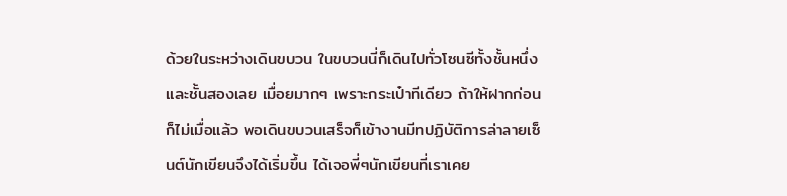ด้วยในระหว่างเดินขบวน ในขบวนนี่ก็เดินไปทั่วโซนซีทั้งชั้นหนึ่งและชั้นสองเลย เมื่อยมากๆ เพราะกระเป๋าทีเดียว ถ้าให้ฝากก่อนก็ไม่เมื่อแล้ว พอเดินขบวนเสร็จก็เข้างานมีทปฏิบัติการล่าลายเซ็นต์นักเขียนจึงได้เริ่มขึ้น ได้เจอพี่ๆนักเขียนที่เราเคย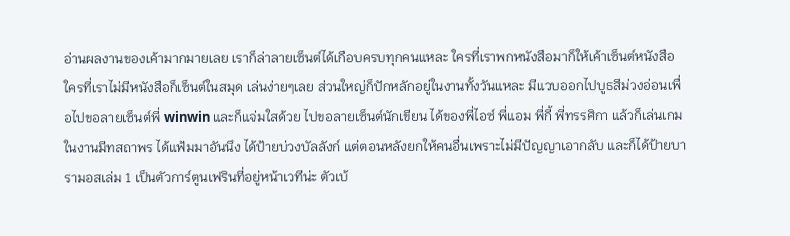อ่านผลงานของเค้ามากมายเลย เราก็ล่าลายเซ็นต์ได้เกือบครบทุกคนแหละ ใครที่เราพกหนังสือมาก็ให้เค้าเซ็นต์หนังสือ ใครที่เราไม่มีหนังสือก็เซ็นต์ในสมุด เล่นง่ายๆเลย ส่วนใหญ่ก็ปักหลักอยู่ในงานทั้งวันแหละ มีแวบออกไปบูธสีม่วงอ่อนเพื่อไปขอลายเซ็นต์พี่ winwin และก็แจ่มใสด้วย ไปขอลายเซ็นต์นักเขียน ได้ของพี่ไอซ์ พี่แอม พี่กี้ พี่ทรรศิกา แล้วก็เล่นเกมในงานมีทสถาพร ได้แฟ้มมาอันนึง ได้ป้ายบ่วงบัลลังก์ แต่ตอนหลังยกให้คนอื่นเพราะไม่มีปัญญาเอากลับ และก็ได้ป้ายบารามอสเล่ม 1 เป็นตัวการ์ตูนเฟรินที่อยู่หน้าเวทีน่ะ ตัวเบ้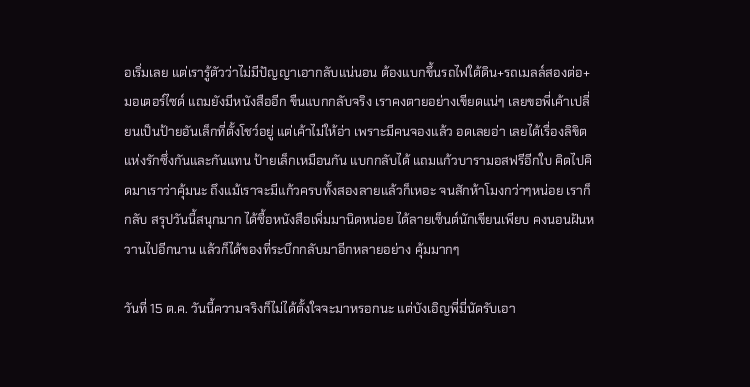อเริ่มเลย แต่เรารู้ตัวว่าไม่มีปัญญาเอากลับแน่นอน ต้องแบกขึ้นรถไฟใต้ดิน+รถเมลล์สองต่อ+มอเตอร์ไซด์ แถมยังมีหนังสืออีก ขืนแบกกลับจริง เราคงตายอย่างเขียดแน่ๆ เลยขอพี่เค้าเปลี่ยนเป็นป้ายอันเล็กที่ตั้งโชว์อยู่ แต่เค้าไม่ให้อ่า เพราะมีคนจองแล้ว อดเลยอ่า เลยได้เรื่องลิขิตแห่งรักซึ่งกันและกันแทน ป้ายเล็กเหมือนกัน แบกกลับได้ แถมแก้วบารามอสฟรีอีกใบ คิดไปคิดมาเราว่าคุ้มนะ ถึงแม้เราจะมีแก้วครบทั้งสองลายแล้วก็เหอะ จนสักห้าโมงกว่าๆหน่อย เราก็กลับ สรุปวันนี้สนุกมาก ได้ซื้อหนังสือเพิ่มมานิดหน่อย ได้ลายเซ็นต์นักเขียนเพียบ คงนอนฝันหวานไปอีกนาน แล้วก็ได้ของที่ระบึกกลับมาอีกหลายอย่าง คุ้มมากๆ

วันที่ 15 ต.ค. วันนี้ความจริงก็ไม่ได้ตั้งใจจะมาหรอกนะ แต่บังเอิญพี่มี่นัดรับเอา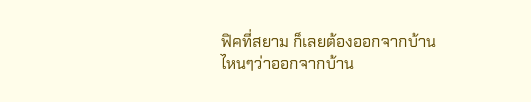ฟิคที่สยาม ก็เลยต้องออกจากบ้าน ไหนๆว่าออกจากบ้าน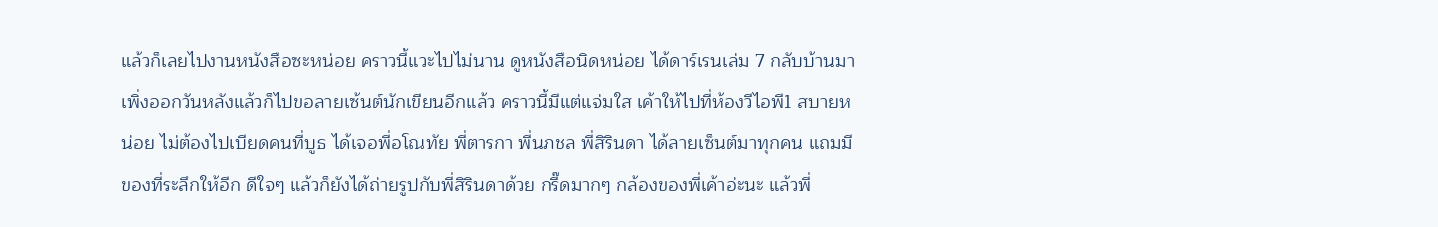แล้วก็เลยไปงานหนังสือซะหน่อย คราวนี้แวะไปไม่นาน ดูหนังสือนิดหน่อย ได้ดาร์เรนเล่ม 7 กลับบ้านมา เพิ่งออกวันหลังแล้วก็ไปขอลายเซ้นต์นักเขียนอีกแล้ว คราวนี้มีแต่แจ่มใส เค้าให้ไปที่ห้องวีไอพี1 สบายหน่อย ไม่ต้องไปเบียดคนที่บูธ ได้เจอพี่อโณทัย พี่ตารกา พี่นภชล พี่สิรินดา ได้ลายเซ็นต์มาทุกคน แถมมีของที่ระลึกให้อีก ดีใจๆ แล้วก็ยังได้ถ่ายรูปกับพี่สิรินดาด้วย กรี๊ดมากๆ กล้องของพี่เค้าอ่ะนะ แล้วพี่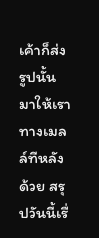เค้าก็ส่งรูปนั้นมาให้เราทางเมลล์ทีหลังด้วย สรุปวันนี้เรื่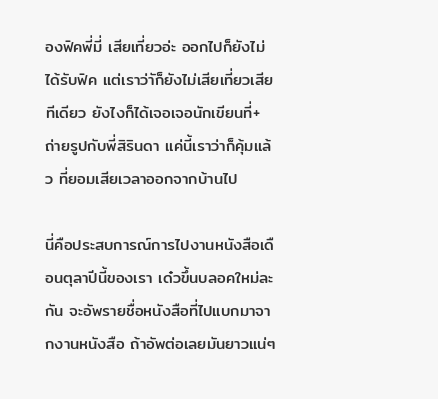องฟิคพี่มี่ เสียเที่ยวอ่ะ ออกไปก็ยังไม่ได้รับฟิค แต่เราว่าัก็ยังไม่เสียเที่ยวเสียทีเดียว ยังไงก็ได้เจอเจอนักเขียนที่+ถ่ายรูปกับพี่สิรินดา แค่นี้เราว่าก็คุ้มแล้ว ที่ยอมเสียเวลาออกจากบ้านไป

นี่คือประสบการณ์การไปงานหนังสือเดือนตุลาปีนี้ของเรา เด๋วขึ้นบลอคใหม่ละกัน จะอัพรายชื่อหนังสือที่ไปแบกมาจากงานหนังสือ ถ้าอัพต่อเลยมันยาวแน่ๆ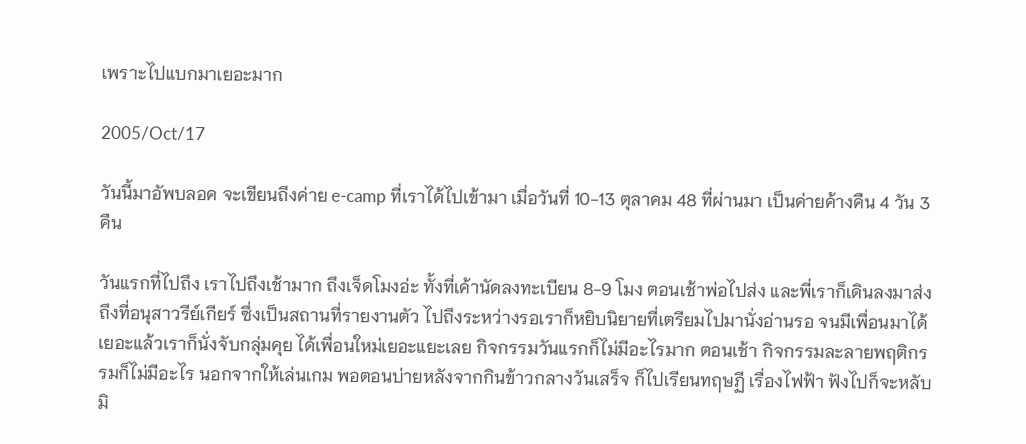เพราะไปแบกมาเยอะมาก

2005/Oct/17

วันนี้มาอัพบลอค จะเขียนถึงค่าย e-camp ที่เราได้ไปเข้ามา เมื่อวันที่ 10-13 ตุลาคม 48 ที่ผ่านมา เป็นค่ายค้างคืน 4 วัน 3 คืน

วันแรกที่ไปถึง เราไปถึงเช้ามาก ถึงเจ็ดโมงอ่ะ ทั้งที่เค้านัดลงทะเบียน 8-9 โมง ตอนเช้าพ่อไปส่ง และพี่เราก็เดินลงมาส่งถึงที่อนุสาวรีย์เกียร์ ซึ่งเป็นสถานที่รายงานตัว ไปถึงระหว่างรอเราก็หยิบนิยายที่เตรียมไปมานั่งอ่านรอ จนมีเพื่อนมาได้เยอะแล้วเราก็นั่งจับกลุ่มคุย ได้เพื่อนใหม่เยอะแยะเลย กิจกรรมวันแรกก็ไม่มีอะไรมาก ตอนเช้า กิจกรรมละลายพฤติกรรมก็ไม่มีอะไร นอกจากให้เล่นเกม พอตอนบ่ายหลังจากกินข้าวกลางวันเสร็จ ก็ไปเรียนทฤษฏี เรื่องไฟฟ้า ฟังไปก็จะหลับมิ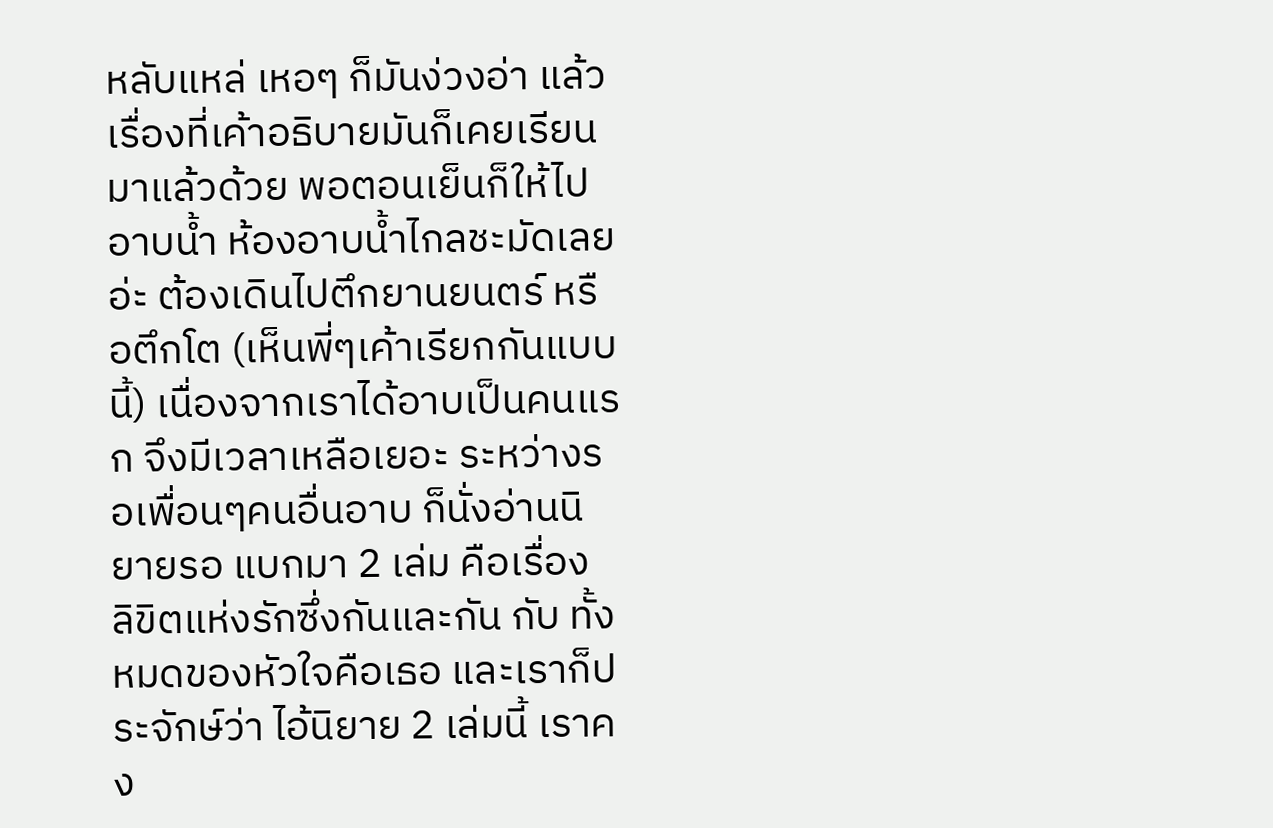หลับแหล่ เหอๆ ก็มันง่วงอ่า แล้วเรื่องที่เค้าอธิบายมันก็เคยเรียนมาแล้วด้วย พอตอนเย็นก็ให้ไปอาบน้ำ ห้องอาบน้ำไกลชะมัดเลยอ่ะ ต้องเดินไปตึกยานยนตร์ หรือตึกโต (เห็นพี่ๆเค้าเรียกกันแบบนี้) เนื่องจากเราได้อาบเป็นคนแรก จึงมีเวลาเหลือเยอะ ระหว่างรอเพื่อนๆคนอื่นอาบ ก็นั่งอ่านนิยายรอ แบกมา 2 เล่ม คือเรื่อง ลิขิตแห่งรักซึ่งกันและกัน กับ ทั้งหมดของหัวใจคือเธอ และเราก็ประจักษ์ว่า ไอ้นิยาย 2 เล่มนี้ เราคง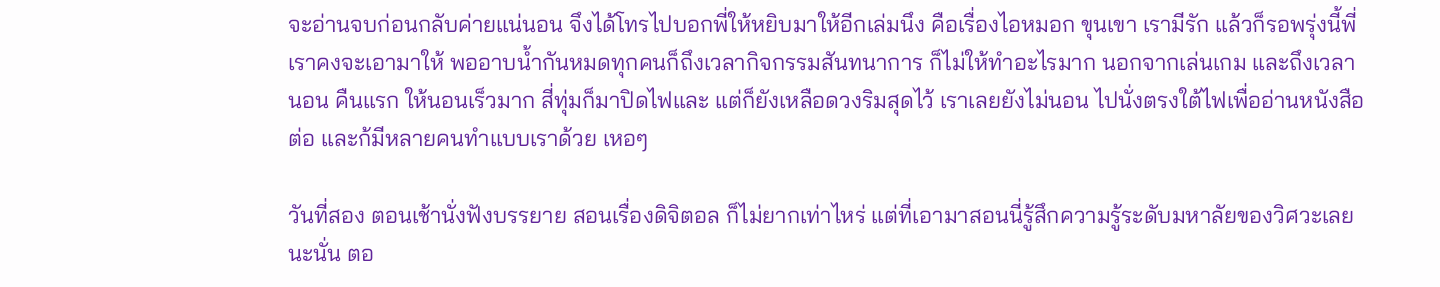จะอ่านจบก่อนกลับค่ายแน่นอน จึงได้โทรไปบอกพี่ให้หยิบมาให้อีกเล่มนึง คือเรื่องไอหมอก ขุนเขา เรามีรัก แล้วก็รอพรุ่งนี้พี่เราคงจะเอามาให้ พออาบน้ำกันหมดทุกคนก็ถึงเวลากิจกรรมสันทนาการ ก็ไม่ให้ทำอะไรมาก นอกจากเล่นเกม และถึงเวลานอน คืนแรก ให้นอนเร็วมาก สี่ทุ่มก็มาปิดไฟและ แต่ก็ยังเหลือดวงริมสุดไว้ เราเลยยังไม่นอน ไปนั่งตรงใต้ไฟเพื่ออ่านหนังสือต่อ และก้มีหลายคนทำแบบเราด้วย เหอๆ

วันที่สอง ตอนเช้านั่งฟังบรรยาย สอนเรื่องดิจิตอล ก็ไม่ยากเท่าไหร่ แต่ที่เอามาสอนนี่รู้สึกความรู้ระดับมหาลัยของวิศวะเลยนะนั่น ตอ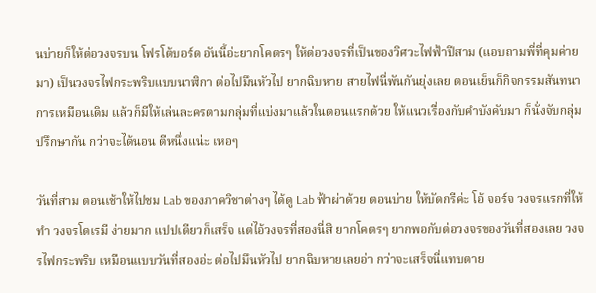นบ่ายก็ให้ต่อวงจรบน โฟรโต้บอร์ด อันนี้อ่ะยากโคตรๆ ให้ต่อวงจรที่เป็นของวิศวะไฟฟ้าปีสาม (แอบถามพี่ที่คุมค่ายมา) เป็นวงจรไฟกระพริบแบบนาฬิกา ต่อไปมึนหัวไป ยากฉิบหาย สายไฟนี่พันกันยุ่งเลย ตอนเย็นก็กิจกรรมสันทนาการเหมือนเดิม แล้วก็มีให้เล่นละครตามกลุ่มที่แบ่งมาแล้วในตอนแรกด้วย ให้แนวเรื่องกับคำบังคับมา ก็นั่งจับกลุ่มปรึกษากัน กว่าจะได้นอน ตีหนึ่งแน่ะ เหอๆ

วันที่สาม ตอนเช้าให้ไปชม Lab ของภาควิชาต่างๆ ได้ดู Lab ฟ้าผ่าด้วย ตอนบ่าย ให้บัดกรีค่ะ โอ้ จอร์จ วงจรแรกที่ให้ทำ วงจรโดเรมี ง่ายมาก แปปเดียวก็เสร็จ แต่ไอ้วงจรที่สองนี่สิ ยากโคตรๆ ยากพอกับต่อวงจรของวันที่สองเลย วงจรไฟกระพริบ เหมือนแบบวันที่สองอ่ะ ต่อไปมึนหัวไป ยากฉิบหายเลยอ่า กว่าจะเสร็จนี่แทบตาย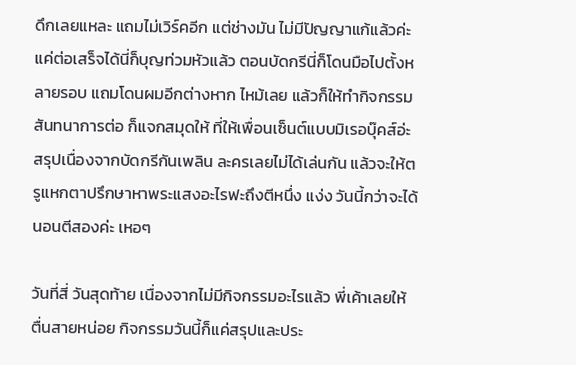ดึกเลยแหละ แถมไม่เวิร์คอีก แต่ช่างมัน ไม่มีปัญญาแก้แล้วค่ะ แค่ต่อเสร็จได้นี่ก็บุญท่วมหัวแล้ว ตอนบัดกรีนี่ก็โดนมือไปตั้งหลายรอบ แถมโดนผมอีกต่างหาก ไหม้เลย แล้วก็ให้ทำกิจกรรมสันทนาการต่อ ก็แจกสมุดให้ ที่ให้เพื่อนเซ็นต์แบบมิเรอบุ๊คส์อ่ะ สรุปเนื่องจากบัดกรีกันเพลิน ละครเลยไม่ได้เล่นกัน แล้วจะให้ตรูแหกตาปรึกษาหาพระแสงอะไรฟะถึงตีหนึ่ง แง่ง วันนี้กว่าจะได้นอนตีสองค่ะ เหอๆ

วันที่สี่ วันสุดท้าย เนื่องจากไม่มีกิจกรรมอะไรแล้ว พี่เค้าเลยให้ตื่นสายหน่อย กิจกรรมวันนี้ก็แค่สรุปและประ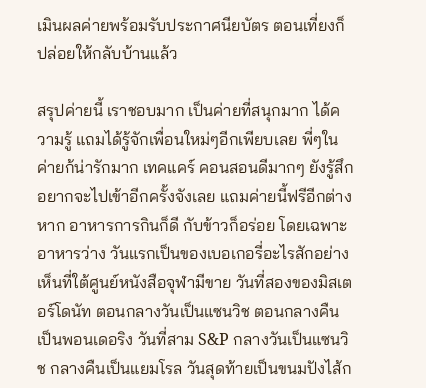เมินผลค่ายพร้อมรับประกาศนียบัตร ตอนเที่ยงก็ปล่อยให้กลับบ้านแล้ว

สรุปค่ายนี้ เราชอบมาก เป็นค่ายที่สนุกมาก ได้ความรู้ แถมได้รู้จักเพื่อนใหม่ๆอีกเพียบเลย พี่ๆในค่ายก้น่ารักมาก เทคแคร์ คอนสอนดีมากๆ ยังรู้สึกอยากจะไปเข้าอีกครั้งจังเลย แถมค่ายนี้ฟรีอีกต่างหาก อาหารการกินก็ดี กับข้าวก็อร่อย โดยเฉพาะอาหารว่าง วันแรกเป็นของเบอเกอรี่อะไรสักอย่าง เห็นที่ใต้ศูนย์หนังสือจุฬามีขาย วันที่สองของมิสเตอร์โดนัท ตอนกลางวันเป็นแซนวิช ตอนกลางคืนเป็นพอนเดอริง วันที่สาม S&P กลางวันเป็นแซนวิช กลางคืนเป็นแยมโรล วันสุดท้ายเป็นขนมปังไส้ก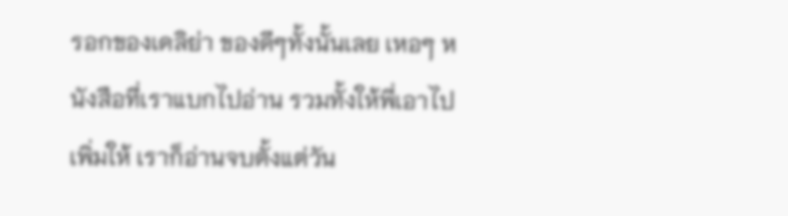รอกของเดลิย่า ของดีๆทั้งนั้นเลย เหอๆ หนังสือที่เราแบกไปอ่าน รวมทั้งให้พี่เอาไปเพิ่มให้ เราก็อ่านจบตั้งแต่วัน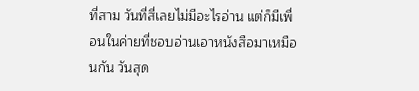ที่สาม วันที่สี่เลยไม่มีอะไรอ่าน แต่ก็มีเพื่อนในค่ายที่ชอบอ่านเอาหนังสือมาเหมือนกัน วันสุด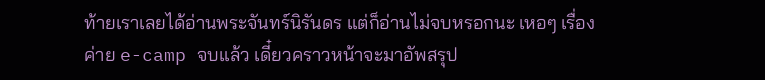ท้ายเราเลยได้อ่านพระจันทร์นิรันดร แต่ก็อ่านไม่จบหรอกนะ เหอๆ เรื่องค่าย e-camp จบแล้ว เดี๋ยวคราวหน้าจะมาอัพสรุป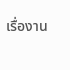เรื่องาน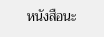หนังสือนะ